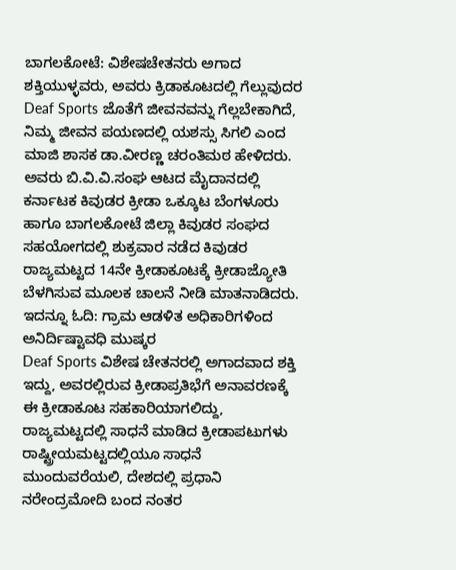ಬಾಗಲಕೋಟೆ: ವಿಶೇಷಚೇತನರು ಅಗಾದ ಶಕ್ತಿಯುಳ್ಳವರು, ಅವರು ಕ್ರಿಡಾಕೂಟದಲ್ಲಿ ಗೆಲ್ಲುವುದರ Deaf Sports ಜೊತೆಗೆ ಜೀವನವನ್ನು ಗೆಲ್ಲಬೇಕಾಗಿದೆ, ನಿಮ್ಮ ಜೀವನ ಪಯಣದಲ್ಲಿ ಯಶಸ್ಸು ಸಿಗಲಿ ಎಂದ ಮಾಜಿ ಶಾಸಕ ಡಾ.ವೀರಣ್ಣ ಚರಂತಿಮಠ ಹೇಳಿದರು.
ಅವರು ಬಿ.ವಿ.ವಿ.ಸಂಘ ಆಟದ ಮೈದಾನದಲ್ಲಿ ಕರ್ನಾಟಕ ಕಿವುಡರ ಕ್ರೀಡಾ ಒಕ್ಕೂಟ ಬೆಂಗಳೂರು ಹಾಗೂ ಬಾಗಲಕೋಟೆ ಜಿಲ್ಲಾ ಕಿವುಡರ ಸಂಘದ ಸಹಯೋಗದಲ್ಲಿ ಶುಕ್ರವಾರ ನಡೆದ ಕಿವುಡರ ರಾಜ್ಯಮಟ್ಟದ 14ನೇ ಕ್ರೀಡಾಕೂಟಕ್ಕೆ ಕ್ರೀಡಾಜ್ಯೋತಿ ಬೆಳಗಿಸುವ ಮೂಲಕ ಚಾಲನೆ ನೀಡಿ ಮಾತನಾಡಿದರು.
ಇದನ್ನೂ ಓದಿ: ಗ್ರಾಮ ಆಡಳಿತ ಅಧಿಕಾರಿಗಳಿಂದ ಅನಿರ್ದಿಷ್ಟಾವಧಿ ಮುಷ್ಕರ
Deaf Sports ವಿಶೇಷ ಚೇತನರಲ್ಲಿ ಅಗಾದವಾದ ಶಕ್ತಿ ಇದ್ದು, ಅವರಲ್ಲಿರುವ ಕ್ರೀಡಾಪ್ರತಿಭೆಗೆ ಅನಾವರಣಕ್ಕೆ ಈ ಕ್ರೀಡಾಕೂಟ ಸಹಕಾರಿಯಾಗಲಿದ್ದು, ರಾಜ್ಯಮಟ್ಟದಲ್ಲಿ ಸಾಧನೆ ಮಾಡಿದ ಕ್ರೀಡಾಪಟುಗಳು ರಾಷ್ಟ್ರೀಯಮಟ್ಟದಲ್ಲಿಯೂ ಸಾಧನೆ ಮುಂದುವರೆಯಲಿ, ದೇಶದಲ್ಲಿ ಪ್ರಧಾನಿ ನರೇಂದ್ರಮೋದಿ ಬಂದ ನಂತರ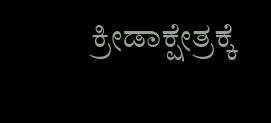ಕ್ರೀಡಾಕ್ಷೇತ್ರಕ್ಕೆ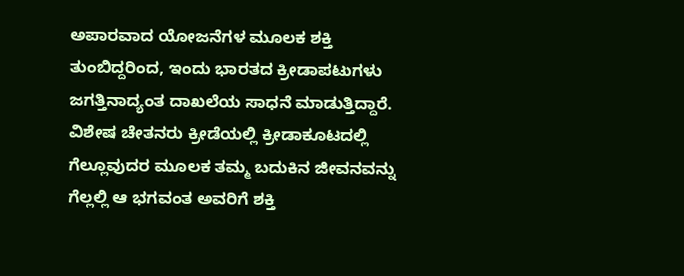ಅಪಾರವಾದ ಯೋಜನೆಗಳ ಮೂಲಕ ಶಕ್ತಿ ತುಂಬಿದ್ದರಿಂದ, ಇಂದು ಭಾರತದ ಕ್ರೀಡಾಪಟುಗಳು ಜಗತ್ತಿನಾದ್ಯಂತ ದಾಖಲೆಯ ಸಾಧನೆ ಮಾಡುತ್ತಿದ್ದಾರೆ. ವಿಶೇಷ ಚೇತನರು ಕ್ರೀಡೆಯಲ್ಲಿ ಕ್ರೀಡಾಕೂಟದಲ್ಲಿ ಗೆಲ್ಲೂವುದರ ಮೂಲಕ ತಮ್ಮ ಬದುಕಿನ ಜೀವನವನ್ನು ಗೆಲ್ಲಲ್ಲಿ ಆ ಭಗವಂತ ಅವರಿಗೆ ಶಕ್ತಿ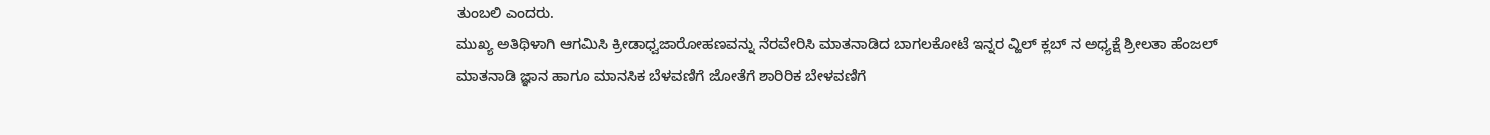ತುಂಬಲಿ ಎಂದರು.
ಮುಖ್ಯ ಅತಿಥಿಳಾಗಿ ಆಗಮಿಸಿ ಕ್ರೀಡಾಧ್ವಜಾರೋಹಣವನ್ನು ನೆರವೇರಿಸಿ ಮಾತನಾಡಿದ ಬಾಗಲಕೋಟೆ ಇನ್ನರ ವ್ಹಿಲ್ ಕ್ಲಬ್ ನ ಅಧ್ಯಕ್ಷೆ ಶ್ರೀಲತಾ ಹೆಂಜಲ್ ಮಾತನಾಡಿ ಜ್ಞಾನ ಹಾಗೂ ಮಾನಸಿಕ ಬೆಳವಣಿಗೆ ಜೋತೆಗೆ ಶಾರಿರಿಕ ಬೇಳವಣಿಗೆ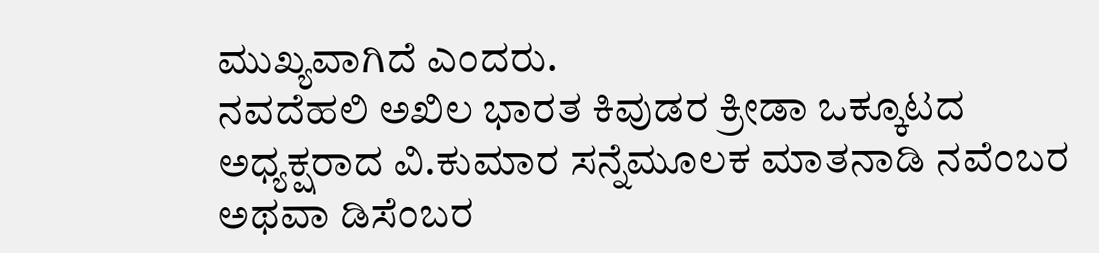ಮುಖ್ಯವಾಗಿದೆ ಎಂದರು.
ನವದೆಹಲಿ ಅಖಿಲ ಭಾರತ ಕಿವುಡರ ಕ್ರೀಡಾ ಒಕ್ಕೂಟದ ಅಧ್ಯಕ್ಷರಾದ ವಿ.ಕುಮಾರ ಸನ್ನೆಮೂಲಕ ಮಾತನಾಡಿ ನವೆಂಬರ ಅಥವಾ ಡಿಸೆಂಬರ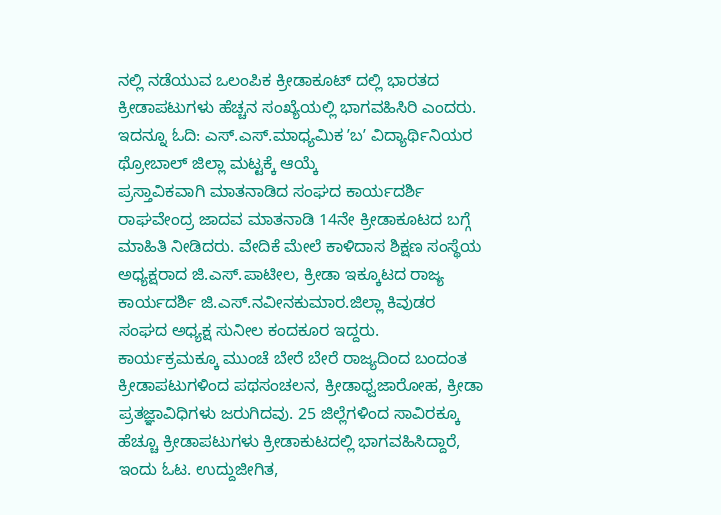ನಲ್ಲಿ ನಡೆಯುವ ಒಲಂಪಿಕ ಕ್ರೀಡಾಕೂಟ್ ದಲ್ಲಿ ಭಾರತದ ಕ್ರೀಡಾಪಟುಗಳು ಹೆಚ್ಚನ ಸಂಖ್ಯೆಯಲ್ಲಿ ಭಾಗವಹಿಸಿರಿ ಎಂದರು.
ಇದನ್ನೂ ಓದಿ: ಎಸ್.ಎಸ್.ಮಾಧ್ಯಮಿಕ ʼಬʼ ವಿದ್ಯಾರ್ಥಿನಿಯರ ಥ್ರೋಬಾಲ್ ಜಿಲ್ಲಾ ಮಟ್ಟಕ್ಕೆ ಆಯ್ಕೆ
ಪ್ರಸ್ತಾವಿಕವಾಗಿ ಮಾತನಾಡಿದ ಸಂಘದ ಕಾರ್ಯದರ್ಶಿ ರಾಘವೇಂದ್ರ ಜಾದವ ಮಾತನಾಡಿ 14ನೇ ಕ್ರೀಡಾಕೂಟದ ಬಗ್ಗೆ ಮಾಹಿತಿ ನೀಡಿದರು. ವೇದಿಕೆ ಮೇಲೆ ಕಾಳಿದಾಸ ಶಿಕ್ಷಣ ಸಂಸ್ಥೆಯ ಅಧ್ಯಕ್ಷರಾದ ಜಿ.ಎಸ್.ಪಾಟೀಲ, ಕ್ರೀಡಾ ಇಕ್ಕೂಟದ ರಾಜ್ಯ ಕಾರ್ಯದರ್ಶಿ ಜಿ.ಎಸ್.ನವೀನಕುಮಾರ.ಜಿಲ್ಲಾ ಕಿವುಡರ ಸಂಘದ ಅಧ್ಯಕ್ಷ ಸುನೀಲ ಕಂದಕೂರ ಇದ್ದರು.
ಕಾರ್ಯಕ್ರಮಕ್ಕೂ ಮುಂಚೆ ಬೇರೆ ಬೇರೆ ರಾಜ್ಯದಿಂದ ಬಂದಂತ ಕ್ರೀಡಾಪಟುಗಳಿಂದ ಪಥಸಂಚಲನ, ಕ್ರೀಡಾಧ್ವಜಾರೋಹ, ಕ್ರೀಡಾ ಪ್ರತಜ್ಞಾವಿಧಿಗಳು ಜರುಗಿದವು. 25 ಜಿಲ್ಲೆಗಳಿಂದ ಸಾವಿರಕ್ಕೂ ಹೆಚ್ಚೂ ಕ್ರೀಡಾಪಟುಗಳು ಕ್ರೀಡಾಕುಟದಲ್ಲಿ ಭಾಗವಹಿಸಿದ್ದಾರೆ, ಇಂದು ಓಟ. ಉದ್ದುಜೀಗಿತ,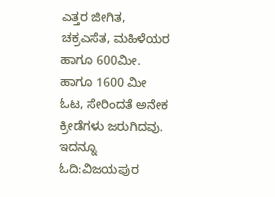ಎತ್ತರ ಜೀಗಿತ, ಚಕ್ರಎಸೆತ, ಮಹಿಳೆಯರ ಹಾಗೂ 600ಮೀ. ಹಾಗೂ 1600 ಮೀ ಓಟ, ಸೇರಿಂದತೆ ಅನೇಕ ಕ್ರೀಡೆಗಳು ಜರುಗಿದವು.
ಇದನ್ನೂ ಓದಿ:ವಿಜಯಪುರ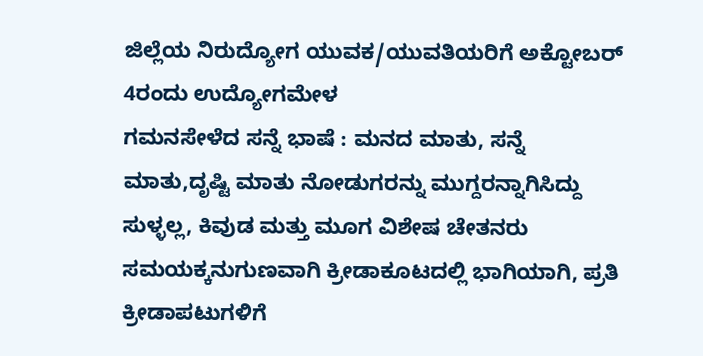ಜಿಲ್ಲೆಯ ನಿರುದ್ಯೋಗ ಯುವಕ/ಯುವತಿಯರಿಗೆ ಅಕ್ಟೋಬರ್ 4ರಂದು ಉದ್ಯೋಗಮೇಳ
ಗಮನಸೇಳೆದ ಸನ್ನೆ ಭಾಷೆ : ಮನದ ಮಾತು, ಸನ್ನೆ ಮಾತು,ದೃಷ್ಟಿ ಮಾತು ನೋಡುಗರನ್ನು ಮುಗ್ದರನ್ನಾಗಿಸಿದ್ದು ಸುಳ್ಳಲ್ಲ, ಕಿವುಡ ಮತ್ತು ಮೂಗ ವಿಶೇಷ ಚೇತನರು ಸಮಯಕ್ಕನುಗುಣವಾಗಿ ಕ್ರೀಡಾಕೂಟದಲ್ಲಿ ಭಾಗಿಯಾಗಿ, ಪ್ರತಿ ಕ್ರೀಡಾಪಟುಗಳಿಗೆ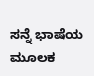ಸನ್ನೆ ಭಾಷೆಯ ಮೂಲಕ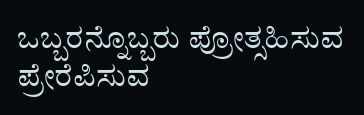ಒಬ್ಬರನ್ನೊಬ್ಬರು ಪ್ರೋತ್ಸಹಿಸುವ ಪ್ರೇರೆಪಿಸುವ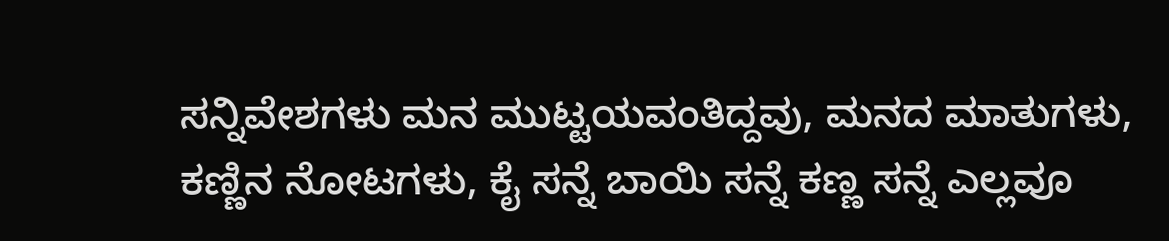ಸನ್ನಿವೇಶಗಳು ಮನ ಮುಟ್ಟಯವಂತಿದ್ದವು, ಮನದ ಮಾತುಗಳು, ಕಣ್ಣಿನ ನೋಟಗಳು, ಕೈ ಸನ್ನೆ ಬಾಯಿ ಸನ್ನೆ ಕಣ್ಣ ಸನ್ನೆ ಎಲ್ಲವೂ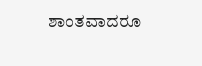ಶಾಂತವಾದರೂ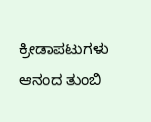ಕ್ರೀಡಾಪಟುಗಳು ಆನಂದ ತುಂಬಿ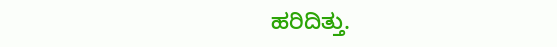ಹರಿದಿತ್ತು.